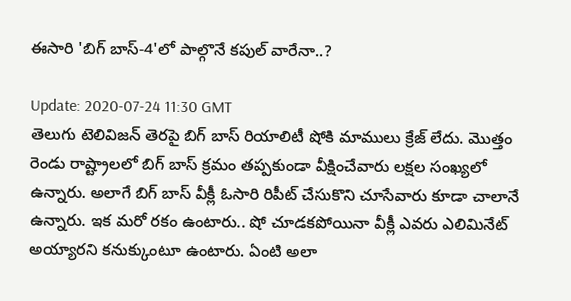ఈసారి 'బిగ్ బాస్-4'లో పాల్గొనే కపుల్ వారేనా..?

Update: 2020-07-24 11:30 GMT
తెలుగు టెలివిజన్ తెరపై బిగ్ బాస్ రియాలిటీ షోకి మాములు క్రేజ్ లేదు. మొత్తం రెండు రాష్ట్రాలలో బిగ్ బాస్ క్రమం తప్పకుండా వీక్షించేవారు లక్షల సంఖ్యలో ఉన్నారు. అలాగే బిగ్ బాస్ వీక్లీ ఓసారి రిపీట్ చేసుకొని చూసేవారు కూడా చాలానే ఉన్నారు. ఇక మరో రకం ఉంటారు.. షో చూడకపోయినా వీక్లీ ఎవరు ఎలిమినేట్ అయ్యారని కనుక్కుంటూ ఉంటారు. ఏంటి అలా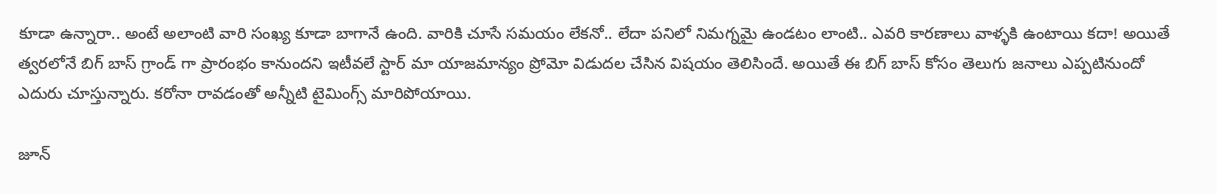కూడా ఉన్నారా.. అంటే అలాంటి వారి సంఖ్య కూడా బాగానే ఉంది. వారికి చూసే సమయం లేకనో.. లేదా పనిలో నిమగ్నమై ఉండటం లాంటి.. ఎవరి కారణాలు వాళ్ళకి ఉంటాయి కదా! అయితే త్వరలోనే బిగ్ బాస్ గ్రాండ్ గా ప్రారంభం కానుందని ఇటీవలే స్టార్ మా యాజమాన్యం ప్రోమో విడుదల చేసిన విషయం తెలిసిందే. అయితే ఈ బిగ్ బాస్ కోసం తెలుగు జనాలు ఎప్పటినుందో ఎదురు చూస్తున్నారు. కరోనా రావడంతో అన్నీటి టైమింగ్స్ మారిపోయాయి.

జూన్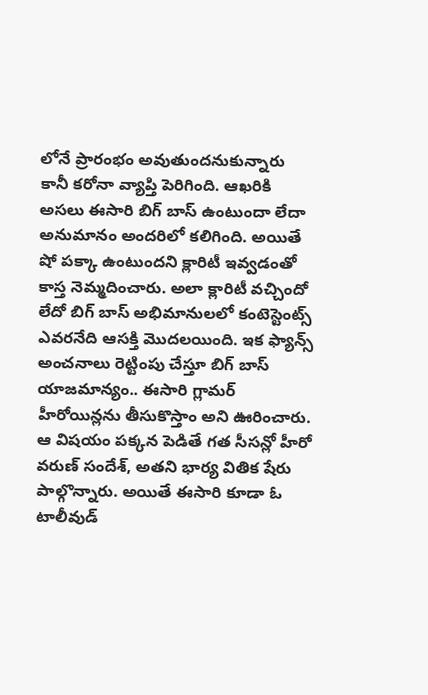లోనే ప్రారంభం అవుతుందనుకున్నారు కానీ కరోనా వ్యాప్తి పెరిగింది. ఆఖరికి అసలు ఈసారి బిగ్ బాస్ ఉంటుందా లేదా అనుమానం అందరిలో కలిగింది. అయితే షో పక్కా ఉంటుందని క్లారిటీ ఇవ్వడంతో కాస్త నెమ్మదించారు. అలా క్లారిటీ వచ్చిందో లేదో బిగ్ బాస్ అభిమానులలో కంటెస్టెంట్స్ ఎవరనేది ఆసక్తి మొదలయింది. ఇక ఫ్యాన్స్ అంచనాలు రెట్టింపు చేస్తూ బిగ్ బాస్ యాజమాన్యం.. ఈసారి గ్లామర్ హీరోయిన్లను తీసుకొస్తాం అని ఊరించారు. ఆ విషయం పక్కన పెడితే గత సీసన్లో హీరో వరుణ్ సందేశ్, అతని భార్య వితిక షేరు పాల్గొన్నారు. అయితే ఈసారి కూడా ఓ టాలీవుడ్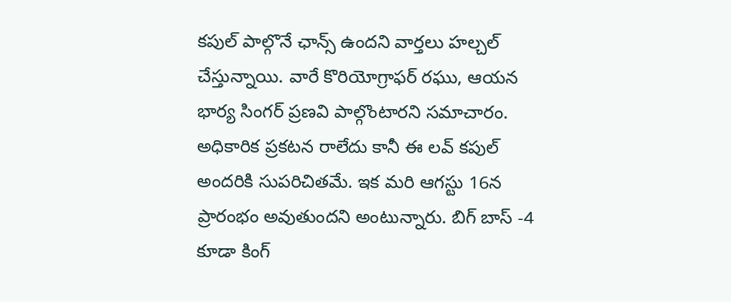కపుల్ పాల్గొనే ఛాన్స్ ఉందని వార్తలు హల్చల్ చేస్తున్నాయి. వారే కొరియోగ్రాఫర్ రఘు, ఆయన భార్య సింగర్ ప్రణవి పాల్గొంటారని సమాచారం. అధికారిక ప్రకటన రాలేదు కానీ ఈ లవ్ కపుల్ అందరికి సుపరిచితమే. ఇక మరి ఆగస్టు 16న ప్రారంభం అవుతుందని అంటున్నారు. బిగ్ బాస్ -4 కూడా కింగ్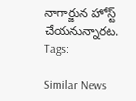నాగార్జున హోస్ట్ చేయనున్నారట.
Tags:

Similar News